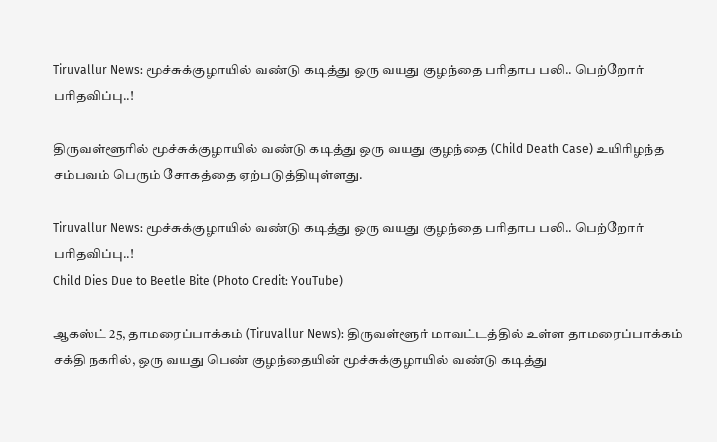Tiruvallur News: மூச்சுக்குழாயில் வண்டு கடித்து ஒரு வயது குழந்தை பரிதாப பலி.. பெற்றோர் பரிதவிப்பு..!

திருவள்ளூரில் மூச்சுக்குழாயில் வண்டு கடித்து ஒரு வயது குழந்தை (Child Death Case) உயிரிழந்த சம்பவம் பெரும் சோகத்தை ஏற்படுத்தியுள்ளது.

Tiruvallur News: மூச்சுக்குழாயில் வண்டு கடித்து ஒரு வயது குழந்தை பரிதாப பலி.. பெற்றோர் பரிதவிப்பு..!
Child Dies Due to Beetle Bite (Photo Credit: YouTube)

ஆகஸ்ட் 25, தாமரைப்பாக்கம் (Tiruvallur News): திருவள்ளூர் மாவட்டத்தில் உள்ள தாமரைப்பாக்கம் சக்தி நகரில், ஒரு வயது பெண் குழந்தையின் மூச்சுக்குழாயில் வண்டு கடித்து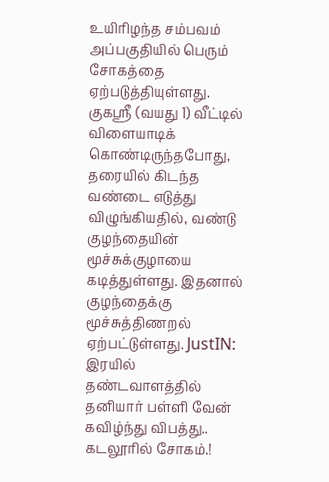உயிரிழந்த சம்பவம் அப்பகுதியில் பெரும் சோகத்தை ஏற்படுத்தியுள்ளது. குகஸ்ரீ (வயது 1) வீட்டில் விளையாடிக் கொண்டிருந்தபோது, தரையில் கிடந்த வண்டை எடுத்து விழுங்கியதில், வண்டு குழந்தையின் மூச்சுக்குழாயை கடித்துள்ளது. இதனால் குழந்தைக்கு மூச்சுத்திணறல் ஏற்பட்டுள்ளது. JustIN: இரயில் தண்டவாளத்தில் தனியார் பள்ளி வேன் கவிழ்ந்து விபத்து.. கடலூரில் சோகம்.!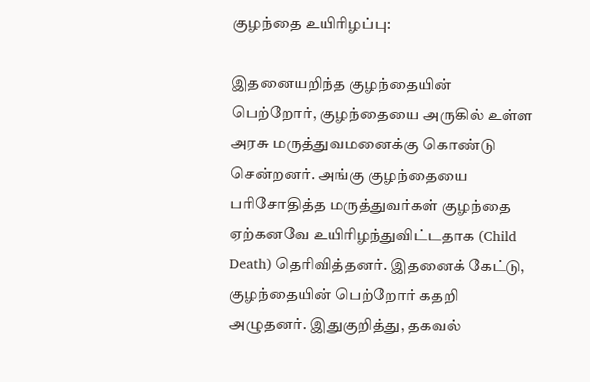குழந்தை உயிரிழப்பு:

இதனையறிந்த குழந்தையின் பெற்றோர், குழந்தையை அருகில் உள்ள அரசு மருத்துவமனைக்கு கொண்டு சென்றனர். அங்கு குழந்தையை பரிசோதித்த மருத்துவர்கள் குழந்தை ஏற்கனவே உயிரிழந்துவிட்டதாக (Child Death) தெரிவித்தனர். இதனைக் கேட்டு, குழந்தையின் பெற்றோர் கதறி அழுதனர். இதுகுறித்து, தகவல்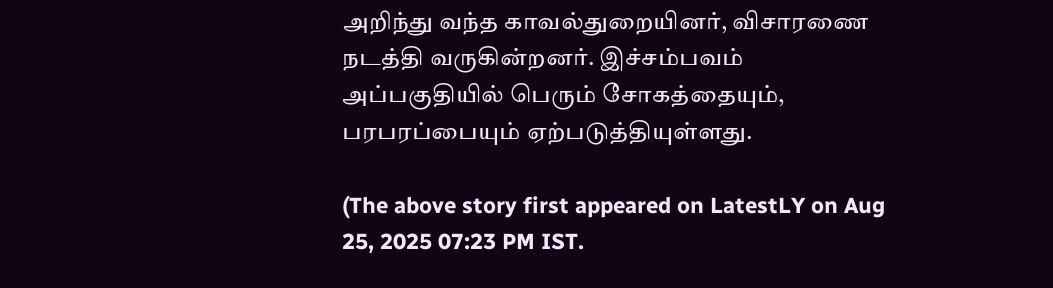அறிந்து வந்த காவல்துறையினர், விசாரணை நடத்தி வருகின்றனர். இச்சம்பவம் அப்பகுதியில் பெரும் சோகத்தையும், பரபரப்பையும் ஏற்படுத்தியுள்ளது.

(The above story first appeared on LatestLY on Aug 25, 2025 07:23 PM IST.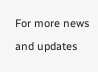For more news and updates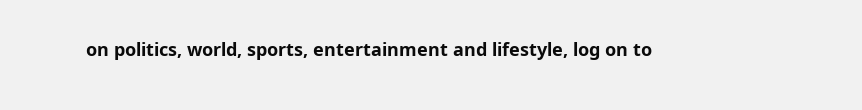on politics, world, sports, entertainment and lifestyle, log on to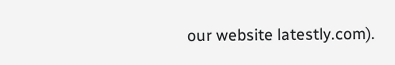our website latestly.com).